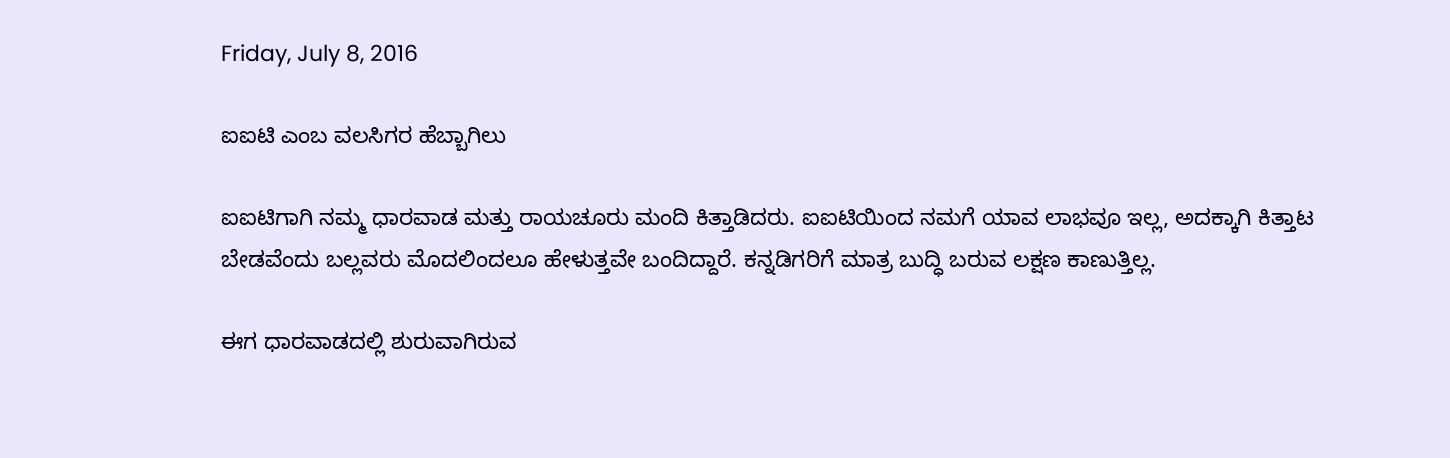Friday, July 8, 2016

ಐಐಟಿ ಎಂಬ ವಲಸಿಗರ ಹೆಬ್ಬಾಗಿಲು

ಐಐಟಿಗಾಗಿ ನಮ್ಮ ಧಾರವಾಡ ಮತ್ತು ರಾಯಚೂರು ಮಂದಿ ಕಿತ್ತಾಡಿದರು. ಐಐಟಿಯಿಂದ ನಮಗೆ ಯಾವ ಲಾಭವೂ ಇಲ್ಲ, ಅದಕ್ಕಾಗಿ ಕಿತ್ತಾಟ ಬೇಡವೆಂದು ಬಲ್ಲವರು ಮೊದಲಿಂದಲೂ ಹೇಳುತ್ತವೇ ಬಂದಿದ್ದಾರೆ. ಕನ್ನಡಿಗರಿಗೆ ಮಾತ್ರ ಬುದ್ಧಿ ಬರುವ ಲಕ್ಷಣ ಕಾಣುತ್ತಿಲ್ಲ.

ಈಗ ಧಾರವಾಡದಲ್ಲಿ ಶುರುವಾಗಿರುವ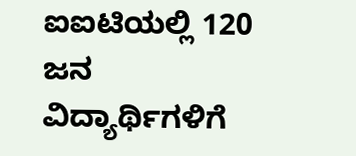ಐಐಟಿಯಲ್ಲಿ 120 ಜನ ವಿದ್ಯಾರ್ಥಿಗಳಿಗೆ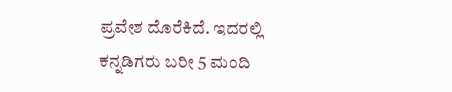ಪ್ರವೇಶ ದೊರೆಕಿದೆ. ಇದರಲ್ಲಿ ಕನ್ನಡಿಗರು ಬರೀ 5 ಮಂದಿ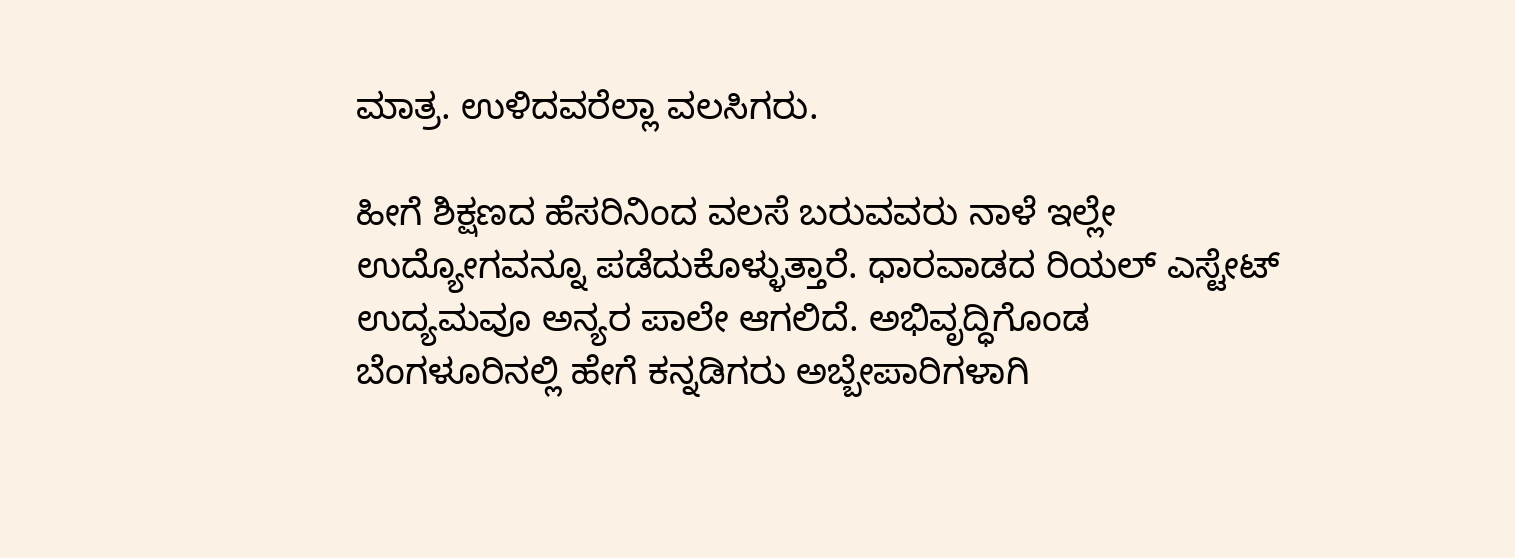ಮಾತ್ರ. ಉಳಿದವರೆಲ್ಲಾ ವಲಸಿಗರು.

ಹೀಗೆ ಶಿಕ್ಷಣದ ಹೆಸರಿನಿಂದ ವಲಸೆ ಬರುವವರು ನಾಳೆ ಇಲ್ಲೇ ಉದ್ಯೋಗವನ್ನೂ ಪಡೆದುಕೊಳ್ಳುತ್ತಾರೆ. ಧಾರವಾಡದ ರಿಯಲ್ ಎಸ್ಟೇಟ್ ಉದ್ಯಮವೂ ಅನ್ಯರ ಪಾಲೇ ಆಗಲಿದೆ. ಅಭಿವೃದ್ಧಿಗೊಂಡ ಬೆಂಗಳೂರಿನಲ್ಲಿ ಹೇಗೆ ಕನ್ನಡಿಗರು ಅಬ್ಬೇಪಾರಿಗಳಾಗಿ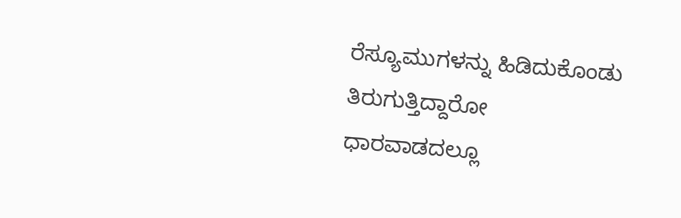ರೆಸ್ಯೂಮುಗಳನ್ನು ಹಿಡಿದುಕೊಂಡು ತಿರುಗುತ್ತಿದ್ದಾರೋ ಧಾರವಾಡದಲ್ಲೂ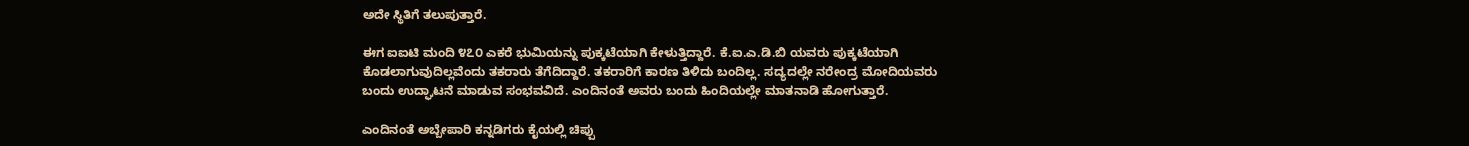ಅದೇ ಸ್ಥಿತಿಗೆ ತಲುಪುತ್ತಾರೆ.

ಈಗ ಐಐಟಿ ಮಂದಿ ೪೭೦ ಎಕರೆ ಭುಮಿಯನ್ನು ಪುಕ್ಕಟೆಯಾಗಿ ಕೇಳುತ್ತಿದ್ದಾರೆ. ಕೆ.ಐ.ಎ.ಡಿ.ಬಿ ಯವರು ಪುಕ್ಕಟೆಯಾಗಿ ಕೊಡಲಾಗುವುದಿಲ್ಲವೆಂದು ತಕರಾರು ತೆಗೆದಿದ್ದಾರೆ. ತಕರಾರಿಗೆ ಕಾರಣ ತಿಳಿದು ಬಂದಿಲ್ಲ. ಸದ್ಯದಲ್ಲೇ ನರೇಂದ್ರ ಮೋದಿಯವರು ಬಂದು ಉದ್ಘಾಟನೆ ಮಾಡುವ ಸಂಭವವಿದೆ. ಎಂದಿನಂತೆ ಅವರು ಬಂದು ಹಿಂದಿಯಲ್ಲೇ ಮಾತನಾಡಿ ಹೋಗುತ್ತಾರೆ.

ಎಂದಿನಂತೆ ಅಬ್ಬೇಪಾರಿ ಕನ್ನಡಿಗರು ಕೈಯಲ್ಲಿ ಚಿಪ್ಪು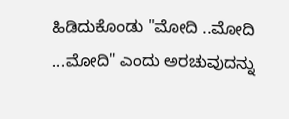ಹಿಡಿದುಕೊಂಡು "ಮೋದಿ ..ಮೋದಿ ...ಮೋದಿ" ಎಂದು ಅರಚುವುದನ್ನು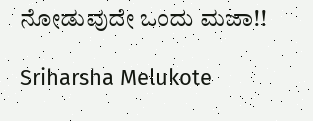ನೋಡುವುದೇ ಒಂದು ಮಜಾ!!

Sriharsha Melukote